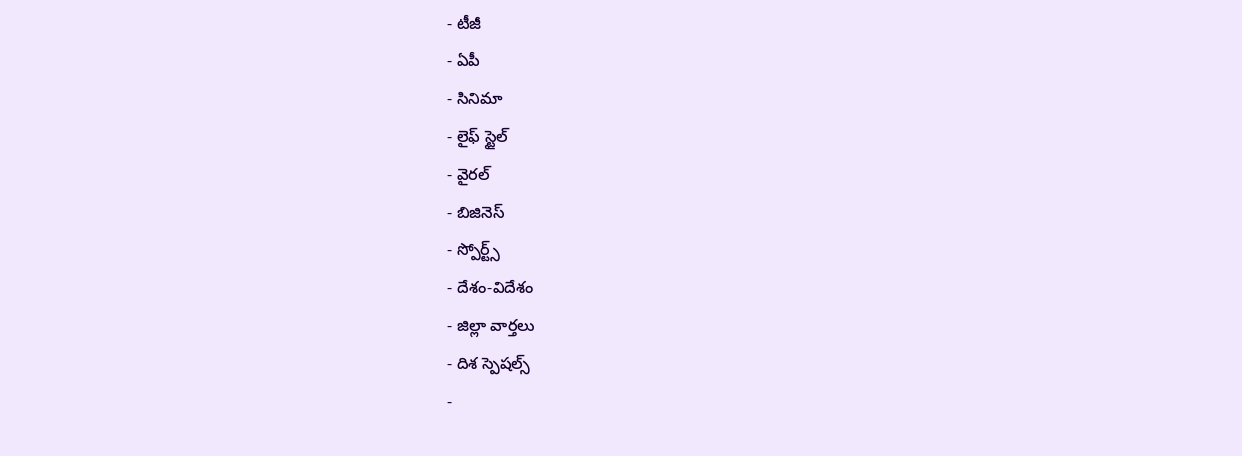- టీజీ
- ఏపీ
- సినిమా
- లైఫ్ స్టైల్
- వైరల్
- బిజినెస్
- స్పోర్ట్స్
- దేశం-విదేశం
- జిల్లా వార్తలు
- దిశ స్పెషల్స్
-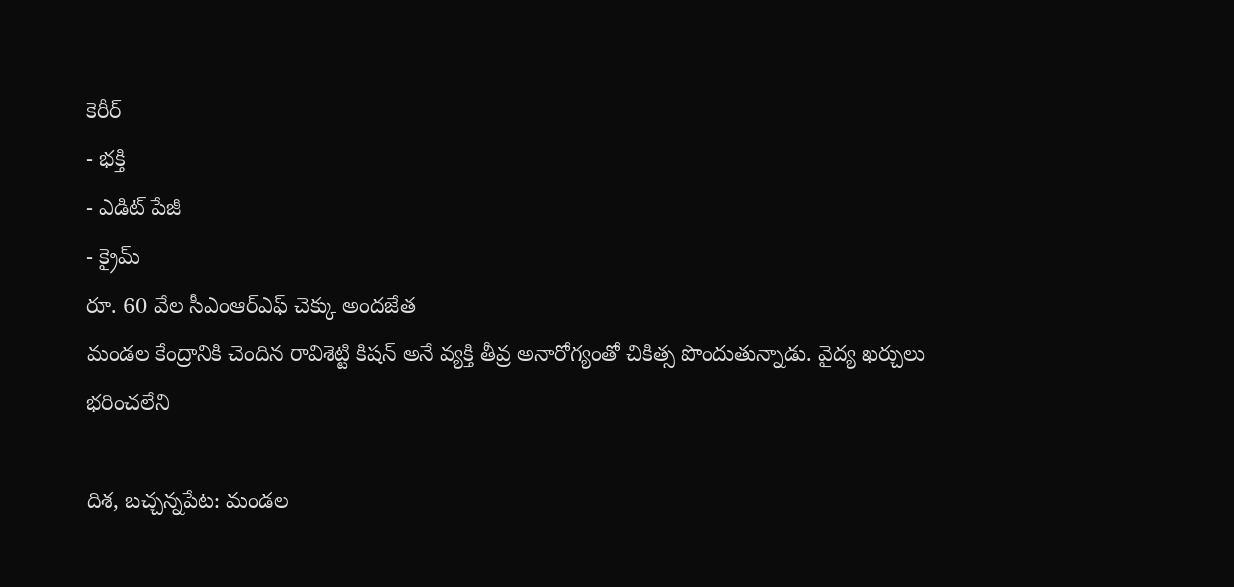కెరీర్
- భక్తి
- ఎడిట్ పేజీ
- క్రైమ్
రూ. 60 వేల సీఎంఆర్ఎఫ్ చెక్కు అందజేత
మండల కేంద్రానికి చెందిన రావిశెట్టి కిషన్ అనే వ్యక్తి తీవ్ర అనారోగ్యంతో చికిత్స పొందుతున్నాడు. వైద్య ఖర్చులు భరించలేని

దిశ, బచ్చన్నపేట: మండల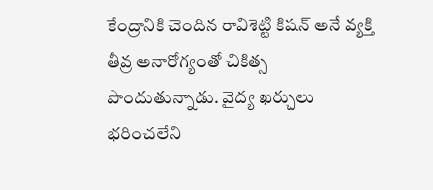కేంద్రానికి చెందిన రావిశెట్టి కిషన్ అనే వ్యక్తి తీవ్ర అనారోగ్యంతో చికిత్స పొందుతున్నాడు. వైద్య ఖర్చులు భరించలేని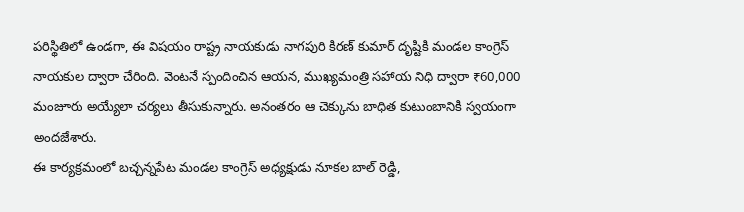పరిస్థితిలో ఉండగా, ఈ విషయం రాష్ట్ర నాయకుడు నాగపురి కిరణ్ కుమార్ దృష్టికి మండల కాంగ్రెస్ నాయకుల ద్వారా చేరింది. వెంటనే స్పందించిన ఆయన, ముఖ్యమంత్రి సహాయ నిధి ద్వారా ₹60,000 మంజూరు అయ్యేలా చర్యలు తీసుకున్నారు. అనంతరం ఆ చెక్కును బాధిత కుటుంబానికి స్వయంగా అందజేశారు.
ఈ కార్యక్రమంలో బచ్చన్నపేట మండల కాంగ్రెస్ అధ్యక్షుడు నూకల బాల్ రెడ్డి,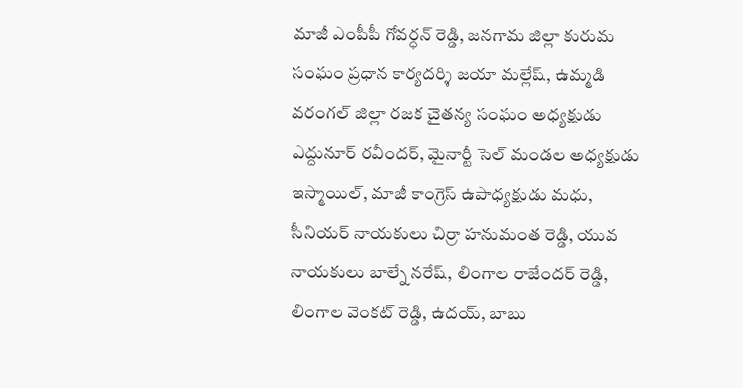మాజీ ఎంపీపీ గోవర్ధన్ రెడ్డి, జనగామ జిల్లా కురుమ సంఘం ప్రధాన కార్యదర్శి జయా మల్లేష్, ఉమ్మడి వరంగల్ జిల్లా రజక చైతన్య సంఘం అధ్యక్షుడు ఎద్దునూర్ రవీందర్, మైనార్టీ సెల్ మండల అధ్యక్షుడు ఇస్మాయిల్, మాజీ కాంగ్రెస్ ఉపాధ్యక్షుడు మధు, సీనియర్ నాయకులు చిర్రా హనుమంత రెడ్డి, యువ నాయకులు బాల్నే నరేష్, లింగాల రాజేందర్ రెడ్డి, లింగాల వెంకట్ రెడ్డి, ఉదయ్, బాబు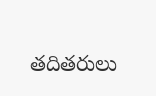తదితరులు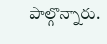పాల్గొన్నారు.